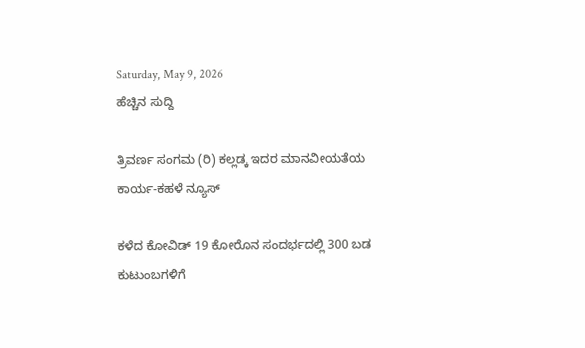Saturday, May 9, 2026
ಹೆಚ್ಚಿನ ಸುದ್ದಿ

ತ್ರಿವರ್ಣ ಸಂಗಮ (ರಿ) ಕಲ್ಲಡ್ಕ ಇದರ ಮಾನವೀಯತೆಯ ಕಾರ್ಯ-ಕಹಳೆ ನ್ಯೂಸ್

ಕಳೆದ ಕೋವಿಡ್ 19 ಕೋರೊನ ಸಂದರ್ಭದಲ್ಲಿ 300 ಬಡ ಕುಟುಂಬಗಳಿಗೆ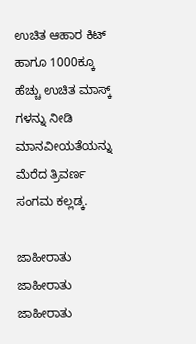ಉಚಿತ ಆಹಾರ ಕಿಟ್ ಹಾಗೂ 1000ಕ್ಕೂ ಹೆಚ್ಚು ಉಚಿತ ಮಾಸ್ಕ್ ಗಳನ್ನು ನೀಡಿ ಮಾನವೀಯತೆಯನ್ನು ಮೆರೆದ ತ್ರಿವರ್ಣ ಸಂಗಮ ಕಲ್ಲಡ್ಕ.

ಜಾಹೀರಾತು
ಜಾಹೀರಾತು
ಜಾಹೀರಾತು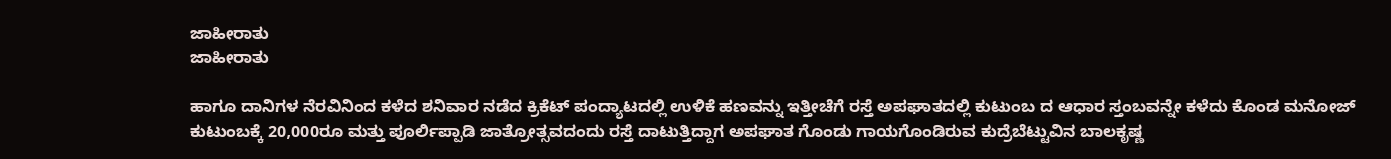ಜಾಹೀರಾತು
ಜಾಹೀರಾತು

ಹಾಗೂ ದಾನಿಗಳ ನೆರವಿನಿಂದ ಕಳೆದ ಶನಿವಾರ ನಡೆದ ಕ್ರಿಕೆಟ್ ಪಂದ್ಯಾಟದಲ್ಲಿ ಉಳಿಕೆ ಹಣವನ್ನು ಇತ್ತೀಚೆಗೆ ರಸ್ತೆ ಅಪಘಾತದಲ್ಲಿ ಕುಟುಂಬ ದ ಆಧಾರ ಸ್ತಂಬವನ್ನೇ ಕಳೆದು ಕೊಂಡ ಮನೋಜ್ ಕುಟುಂಬಕ್ಕೆ 20,000ರೂ ಮತ್ತು ಪೂರ್ಲಿಪ್ಪಾಡಿ ಜಾತ್ರೋತ್ಸವದಂದು ರಸ್ತೆ ದಾಟುತ್ತಿದ್ದಾಗ ಅಪಘಾತ ಗೊಂಡು ಗಾಯಗೊಂಡಿರುವ ಕುದ್ರೆಬೆಟ್ಟುವಿನ ಬಾಲಕೃಷ್ಣ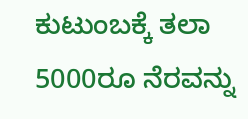ಕುಟುಂಬಕ್ಕೆ ತಲಾ 5000ರೂ ನೆರವನ್ನು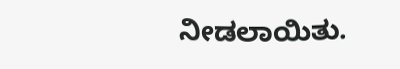ನೀಡಲಾಯಿತು.